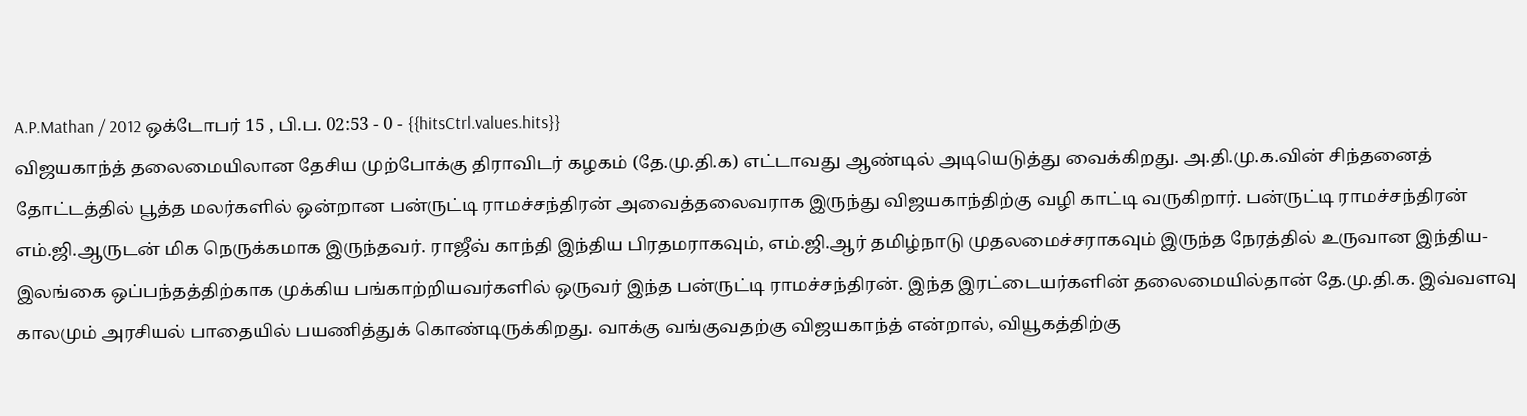A.P.Mathan / 2012 ஒக்டோபர் 15 , பி.ப. 02:53 - 0 - {{hitsCtrl.values.hits}}
விஜயகாந்த் தலைமையிலான தேசிய முற்போக்கு திராவிடர் கழகம் (தே.மு.தி.க) எட்டாவது ஆண்டில் அடியெடுத்து வைக்கிறது. அ.தி.மு.க.வின் சிந்தனைத் தோட்டத்தில் பூத்த மலர்களில் ஒன்றான பன்ருட்டி ராமச்சந்திரன் அவைத்தலைவராக இருந்து விஜயகாந்திற்கு வழி காட்டி வருகிறார். பன்ருட்டி ராமச்சந்திரன் எம்.ஜி.ஆருடன் மிக நெருக்கமாக இருந்தவர். ராஜீவ் காந்தி இந்திய பிரதமராகவும், எம்.ஜி.ஆர் தமிழ்நாடு முதலமைச்சராகவும் இருந்த நேரத்தில் உருவான இந்திய- இலங்கை ஒப்பந்தத்திற்காக முக்கிய பங்காற்றியவர்களில் ஒருவர் இந்த பன்ருட்டி ராமச்சந்திரன். இந்த இரட்டையர்களின் தலைமையில்தான் தே.மு.தி.க. இவ்வளவு காலமும் அரசியல் பாதையில் பயணித்துக் கொண்டிருக்கிறது. வாக்கு வங்குவதற்கு விஜயகாந்த் என்றால், வியூகத்திற்கு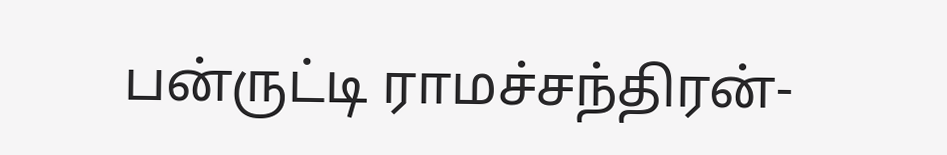பன்ருட்டி ராமச்சந்திரன்-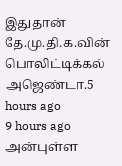இதுதான் தே.மு.தி.க.வின் பொலிட்டிக்கல் அஜெண்டா.5 hours ago
9 hours ago
அன்புள்ள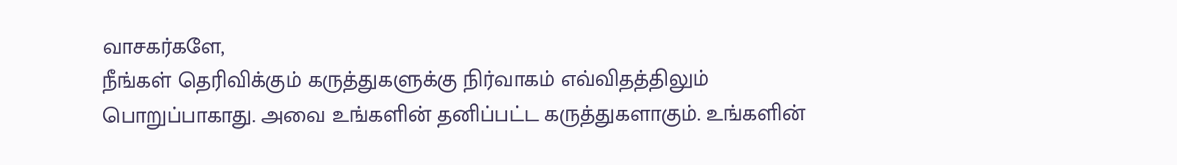வாசகர்களே,
நீங்கள் தெரிவிக்கும் கருத்துகளுக்கு நிர்வாகம் எவ்விதத்திலும் பொறுப்பாகாது. அவை உங்களின் தனிப்பட்ட கருத்துகளாகும். உங்களின்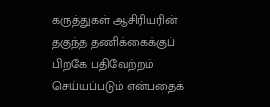கருத்துகள் ஆசிரியரின் தகுந்த தணிக்கைக்குப் பிறகே பதிவேற்றம் செய்யப்படும் என்பதைக்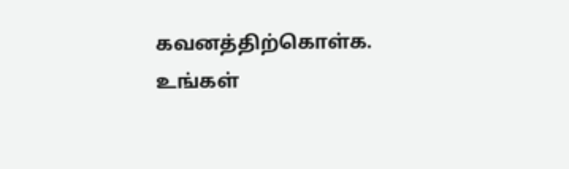கவனத்திற்கொள்க. உங்கள்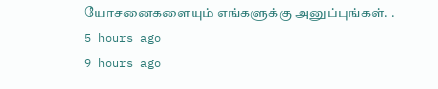யோசனைகளையும் எங்களுக்கு அனுப்புங்கள். .
5 hours ago
9 hours ago